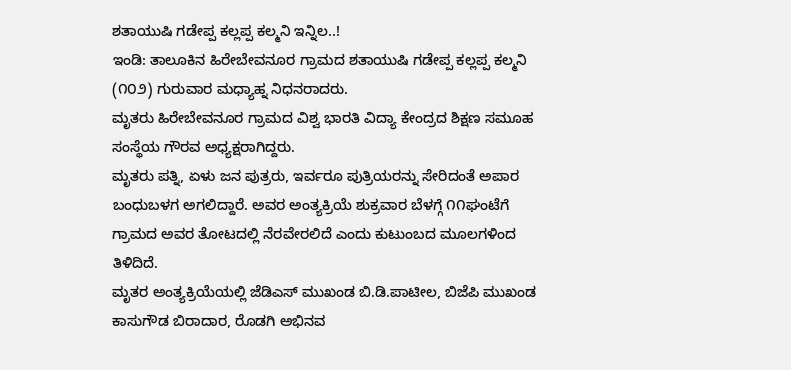ಶತಾಯುಷಿ ಗಡೇಪ್ಪ ಕಲ್ಲಪ್ಪ ಕಲ್ಮನಿ ಇನ್ನಿಲ..!
ಇಂಡಿ: ತಾಲೂಕಿನ ಹಿರೇಬೇವನೂರ ಗ್ರಾಮದ ಶತಾಯುಷಿ ಗಡೇಪ್ಪ ಕಲ್ಲಪ್ಪ ಕಲ್ಮನಿ (೧೦೨) ಗುರುವಾರ ಮಧ್ಯಾಹ್ನ ನಿಧನರಾದರು.
ಮೃತರು ಹಿರೇಬೇವನೂರ ಗ್ರಾಮದ ವಿಶ್ವ ಭಾರತಿ ವಿದ್ಯಾ ಕೇಂದ್ರದ ಶಿಕ್ಷಣ ಸಮೂಹ ಸಂಸ್ಥೆಯ ಗೌರವ ಅಧ್ಯಕ್ಷರಾಗಿದ್ದರು.
ಮೃತರು ಪತ್ನಿ, ಏಳು ಜನ ಪುತ್ರರು, ಇರ್ವರೂ ಪುತ್ರಿಯರನ್ನು ಸೇರಿದಂತೆ ಅಪಾರ ಬಂಧುಬಳಗ ಅಗಲಿದ್ದಾರೆ. ಅವರ ಅಂತ್ಯಕ್ರಿಯೆ ಶುಕ್ರವಾರ ಬೆಳಗ್ಗೆ ೧೧ಘಂಟೆಗೆ ಗ್ರಾಮದ ಅವರ ತೋಟದಲ್ಲಿ ನೆರವೇರಲಿದೆ ಎಂದು ಕುಟುಂಬದ ಮೂಲಗಳಿಂದ ತಿಳಿದಿದೆ.
ಮೃತರ ಅಂತ್ಯಕ್ರಿಯೆಯಲ್ಲಿ ಜೆಡಿಎಸ್ ಮುಖಂಡ ಬಿ.ಡಿ.ಪಾಟೀಲ, ಬಿಜೆಪಿ ಮುಖಂಡ ಕಾಸುಗೌಡ ಬಿರಾದಾರ, ರೊಡಗಿ ಅಭಿನವ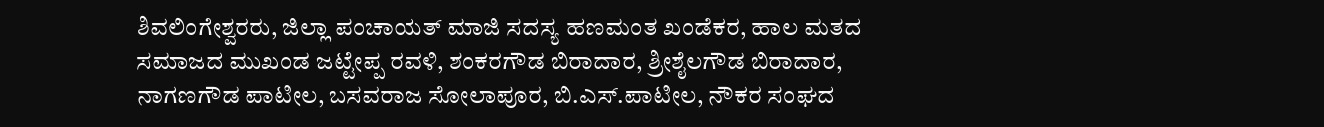ಶಿವಲಿಂಗೇಶ್ವರರು, ಜಿಲ್ಲಾ ಪಂಚಾಯತ್ ಮಾಜಿ ಸದಸ್ಯ ಹಣಮಂತ ಖಂಡೆಕರ, ಹಾಲ ಮತದ ಸಮಾಜದ ಮುಖಂಡ ಜಟ್ಟೇಪ್ಪ ರವಳಿ, ಶಂಕರಗೌಡ ಬಿರಾದಾರ, ಶ್ರೀಶೈಲಗೌಡ ಬಿರಾದಾರ, ನಾಗಣಗೌಡ ಪಾಟೀಲ, ಬಸವರಾಜ ಸೋಲಾಪೂರ, ಬಿ.ಎಸ್.ಪಾಟೀಲ, ನೌಕರ ಸಂಘದ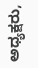ಅಧ್ಯಕ್ಷರು,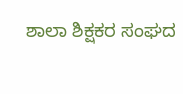ಶಾಲಾ ಶಿಕ್ಷಕರ ಸಂಘದ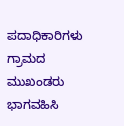ಪದಾಧಿಕಾರಿಗಳು ಗ್ರಾಮದ ಮುಖಂಡರು ಭಾಗವಹಿಸಿ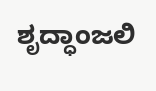ಶೃದ್ಧಾಂಜಲಿ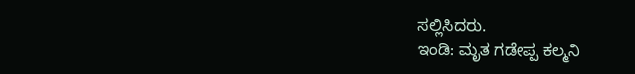ಸಲ್ಲಿಸಿದರು.
ಇಂಡಿ: ಮೃತ ಗಡೇಪ್ಪ ಕಲ್ಮನಿ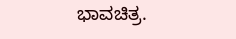ಭಾವಚಿತ್ರ.